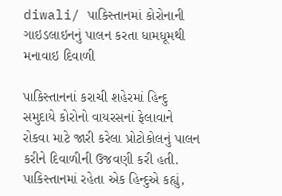diwali/ પાકિસ્તાનમાં કોરોનાની ગાઇડલાઇનનું પાલન કરતા ધામધૂમથી મનાવાઇ દિવાળી

પાકિસ્તાનનાં કરાચી શહેરમાં હિન્દુ સમુદાયે કોરોનો વાયરસનાં ફેલાવાને રોકવા માટે જારી કરેલા પ્રોટોકોલનું પાલન કરીને દિવાળીની ઉજવણી કરી હતી. પાકિસ્તાનમાં રહેતા એક હિન્દુએ કહ્યું,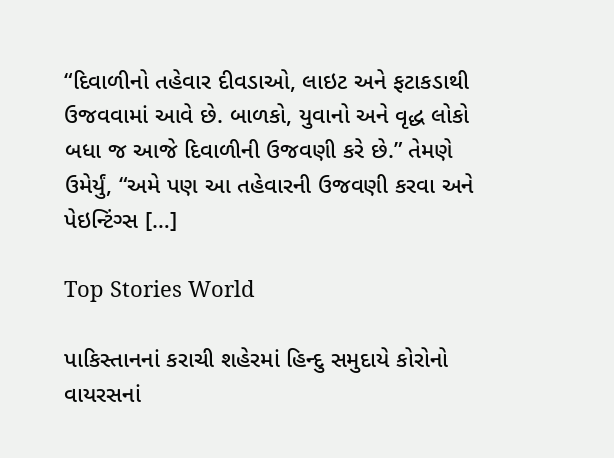“દિવાળીનો તહેવાર દીવડાઓ, લાઇટ અને ફટાકડાથી ઉજવવામાં આવે છે. બાળકો, યુવાનો અને વૃદ્ધ લોકો બધા જ આજે દિવાળીની ઉજવણી કરે છે.” તેમણે ઉમેર્યું, “અમે પણ આ તહેવારની ઉજવણી કરવા અને પેઇન્ટિંગ્સ […]

Top Stories World

પાકિસ્તાનનાં કરાચી શહેરમાં હિન્દુ સમુદાયે કોરોનો વાયરસનાં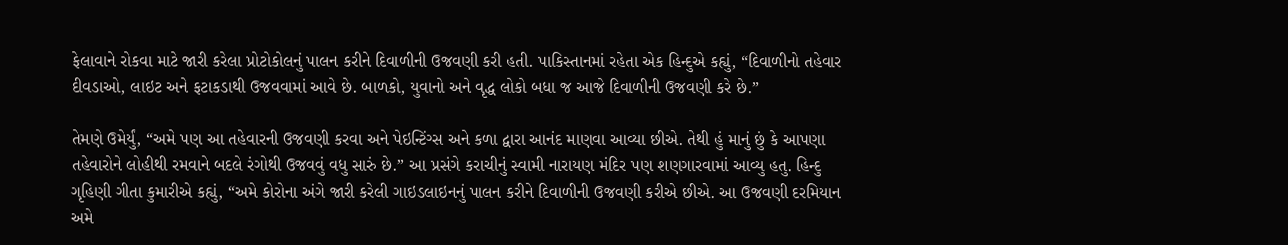ફેલાવાને રોકવા માટે જારી કરેલા પ્રોટોકોલનું પાલન કરીને દિવાળીની ઉજવણી કરી હતી. પાકિસ્તાનમાં રહેતા એક હિન્દુએ કહ્યું, “દિવાળીનો તહેવાર દીવડાઓ, લાઇટ અને ફટાકડાથી ઉજવવામાં આવે છે. બાળકો, યુવાનો અને વૃદ્ધ લોકો બધા જ આજે દિવાળીની ઉજવણી કરે છે.”

તેમણે ઉમેર્યું, “અમે પણ આ તહેવારની ઉજવણી કરવા અને પેઇન્ટિંગ્સ અને કળા દ્વારા આનંદ માણવા આવ્યા છીએ. તેથી હું માનું છું કે આપણા તહેવારોને લોહીથી રમવાને બદલે રંગોથી ઉજવવું વધુ સારું છે.” આ પ્રસંગે કરાચીનું સ્વામી નારાયણ મંદિર પણ શણગારવામાં આવ્યુ હતુ. હિન્દુ ગૃહિણી ગીતા કુમારીએ કહ્યું, “અમે કોરોના અંગે જારી કરેલી ગાઇડલાઇનનું પાલન કરીને દિવાળીની ઉજવણી કરીએ છીએ. આ ઉજવણી દરમિયાન અમે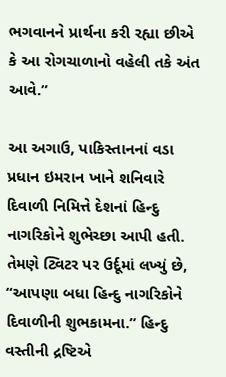ભગવાનને પ્રાર્થના કરી રહ્યા છીએ કે આ રોગચાળાનો વહેલી તકે અંત આવે.”

આ અગાઉ, પાકિસ્તાનનાં વડા પ્રધાન ઇમરાન ખાને શનિવારે દિવાળી નિમિત્તે દેશનાં હિન્દુ નાગરિકોને શુભેચ્છા આપી હતી. તેમણે ટ્વિટર પર ઉર્દૂમાં લખ્યું છે, “આપણા બધા હિન્દુ નાગરિકોને દિવાળીની શુભકામના.” હિન્દુ વસ્તીની દ્રષ્ટિએ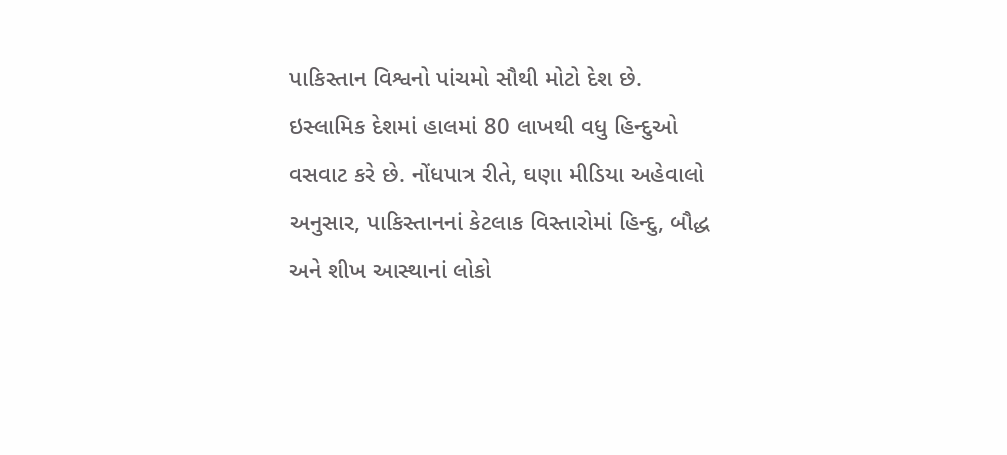પાકિસ્તાન વિશ્વનો પાંચમો સૌથી મોટો દેશ છે. ઇસ્લામિક દેશમાં હાલમાં 80 લાખથી વધુ હિન્દુઓ વસવાટ કરે છે. નોંધપાત્ર રીતે, ઘણા મીડિયા અહેવાલો અનુસાર, પાકિસ્તાનનાં કેટલાક વિસ્તારોમાં હિન્દુ, બૌદ્ધ અને શીખ આસ્થાનાં લોકો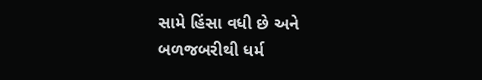સામે હિંસા વધી છે અને બળજબરીથી ધર્મ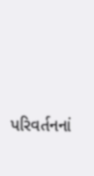પરિવર્તનનાં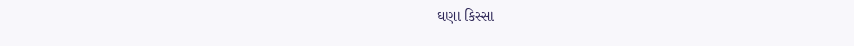ઘણા કિસ્સા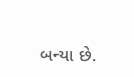બન્યા છે.